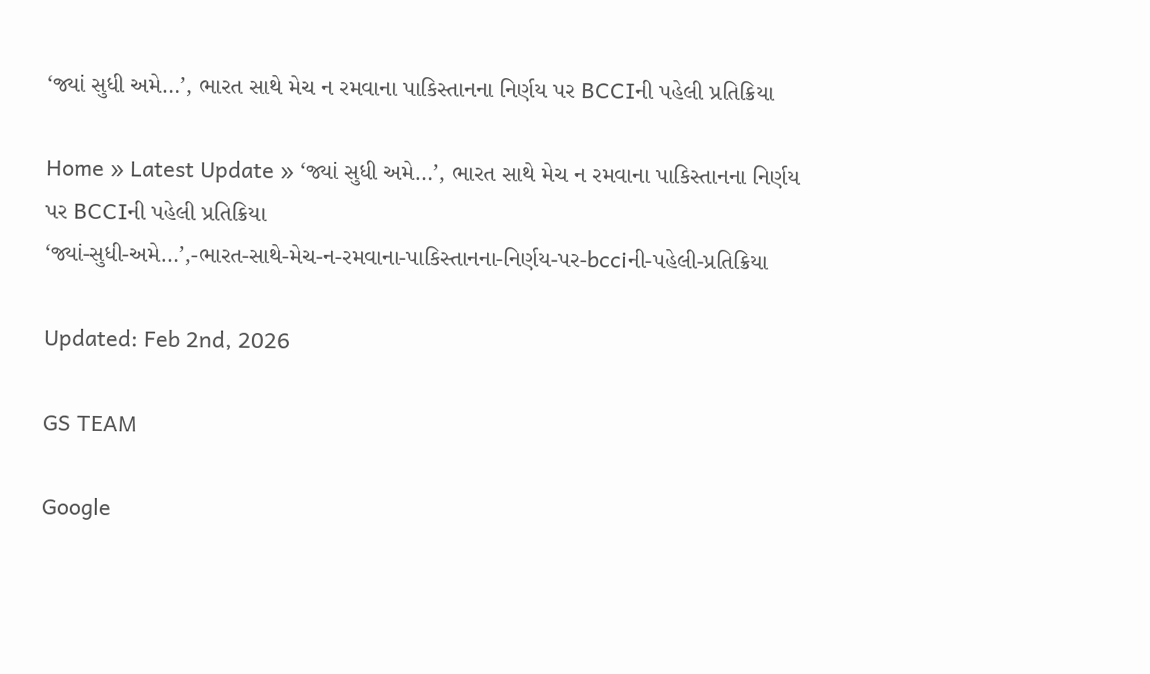‘જ્યાં સુધી અમે…’, ભારત સાથે મેચ ન રમવાના પાકિસ્તાનના નિર્ણય પર BCCIની પહેલી પ્રતિક્રિયા

Home » Latest Update » ‘જ્યાં સુધી અમે…’, ભારત સાથે મેચ ન રમવાના પાકિસ્તાનના નિર્ણય પર BCCIની પહેલી પ્રતિક્રિયા
‘જ્યાં-સુધી-અમે…’,-ભારત-સાથે-મેચ-ન-રમવાના-પાકિસ્તાનના-નિર્ણય-પર-bcciની-પહેલી-પ્રતિક્રિયા

Updated: Feb 2nd, 2026

GS TEAM

Google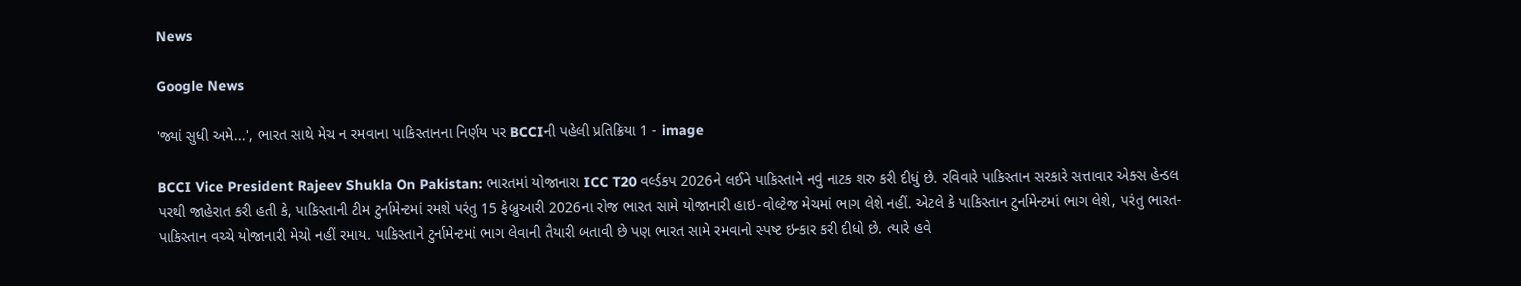News

Google News

'જ્યાં સુધી અમે...', ભારત સાથે મેચ ન રમવાના પાકિસ્તાનના નિર્ણય પર BCCIની પહેલી પ્રતિક્રિયા 1 - image

BCCI Vice President Rajeev Shukla On Pakistan: ભારતમાં યોજાનારા ICC T20 વર્લ્ડકપ 2026ને લઈને પાકિસ્તાને નવું નાટક શરુ કરી દીધું છે. રવિવારે પાકિસ્તાન સરકારે સત્તાવાર એક્સ હેન્ડલ પરથી જાહેરાત કરી હતી કે, પાકિસ્તાની ટીમ ટુર્નામેન્ટમાં રમશે પરંતુ 15 ફેબ્રુઆરી 2026ના રોજ ભારત સામે યોજાનારી હાઇ-વોલ્ટેજ મેચમાં ભાગ લેશે નહીં. એટલે કે પાકિસ્તાન ટુર્નામેન્ટમાં ભાગ લેશે, પરંતુ ભારત-પાકિસ્તાન વચ્ચે યોજાનારી મેચો નહીં રમાય. પાકિસ્તાને ટુર્નામેન્ટમાં ભાગ લેવાની તૈયારી બતાવી છે પણ ભારત સામે રમવાનો સ્પષ્ટ ઇન્કાર કરી દીધો છે. ત્યારે હવે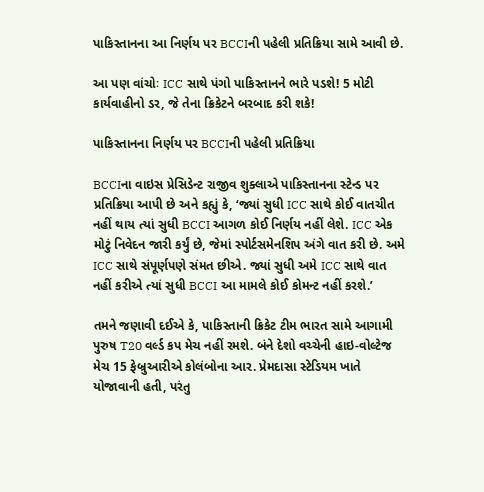પાકિસ્તાનના આ નિર્ણય પર BCCIની પહેલી પ્રતિક્રિયા સામે આવી છે.

આ પણ વાંચોઃ ICC સાથે પંગો પાકિસ્તાનને ભારે પડશે! 5 મોટી કાર્યવાહીનો ડર, જે તેના ક્રિકેટને બરબાદ કરી શકે!

પાકિસ્તાનના નિર્ણય પર BCCIની પહેલી પ્રતિક્રિયા

BCCIના વાઇસ પ્રેસિડેન્ટ રાજીવ શુક્લાએ પાકિસ્તાનના સ્ટેન્ડ પર પ્રતિક્રિયા આપી છે અને કહ્યું કે, ‘જ્યાં સુધી ICC સાથે કોઈ વાતચીત નહીં થાય ત્યાં સુધી BCCI આગળ કોઈ નિર્ણય નહીં લેશે. ICC એક મોટું નિવેદન જારી કર્યું છે, જેમાં સ્પોર્ટસમેનશિપ અંગે વાત કરી છે. અમે ICC સાથે સંપૂર્ણપણે સંમત છીએ. જ્યાં સુધી અમે ICC સાથે વાત નહીં કરીએ ત્યાં સુધી BCCI આ મામલે કોઈ કોમન્ટ નહીં કરશે.’

તમને જણાવી દઈએ કે, પાકિસ્તાની ક્રિકેટ ટીમ ભારત સામે આગામી પુરુષ T20 વર્લ્ડ કપ મેચ નહીં રમશે. બંને દેશો વચ્ચેની હાઇ-વોલ્ટેજ મેચ 15 ફેબ્રુઆરીએ કોલંબોના આર. પ્રેમદાસા સ્ટેડિયમ ખાતે યોજાવાની હતી, પરંતુ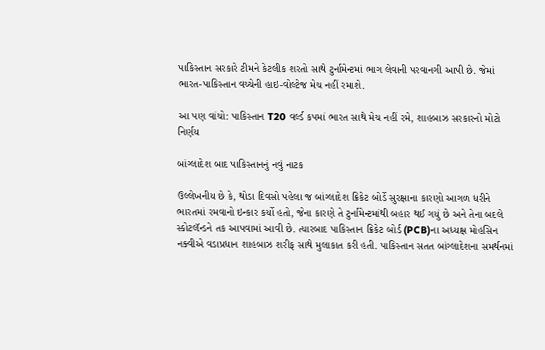પાકિસ્તાન સરકારે ટીમને કેટલીક શરતો સાથે ટુર્નામેન્ટમાં ભાગ લેવાની પરવાનગી આપી છે. જેમાં ભારત-પાકિસ્તાન વચ્ચેની હાઇ-વોલ્ટેજ મેચ નહીં રમાશે.

આ પણ વાંચો: પાકિસ્તાન T20 વર્લ્ડ કપમાં ભારત સાથે મેચ નહીં રમે, શાહબાઝ સરકારનો મોટો નિર્ણય

બાંગ્લાદેશ બાદ પાકિસ્તાનનું નવું નાટક

ઉલ્લેખનીય છે કે, થોડા દિવસો પહેલા જ બાંગ્લાદેશ ક્રિકેટ બોર્ડે સુરક્ષાના કારણો આગળ ધરીને ભારતમાં રમવાનો ઇન્કાર કર્યો હતો, જેના કારણે તે ટુર્નામેન્ટમાંથી બહાર થઈ ગયું છે અને તેના બદલે સ્કોટલૅન્ડને તક આપવામાં આવી છે. ત્યારબાદ પાકિસ્તાન ક્રિકેટ બોર્ડ (PCB)ના અધ્યક્ષ મોહસિન નક્વીએ વડાપ્રધાન શાહબાઝ શરીફ સાથે મુલાકાત કરી હતી. પાકિસ્તાન સતત બાંગ્લાદેશના સમર્થનમાં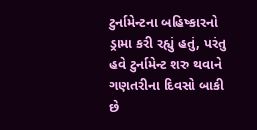ટુર્નામેન્ટના બહિષ્કારનો ડ્રામા કરી રહ્યું હતું, પરંતુ હવે ટુર્નામેન્ટ શરુ થવાને ગણતરીના દિવસો બાકી છે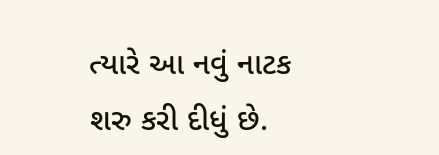ત્યારે આ નવું નાટક શરુ કરી દીધું છે.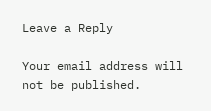Leave a Reply

Your email address will not be published.